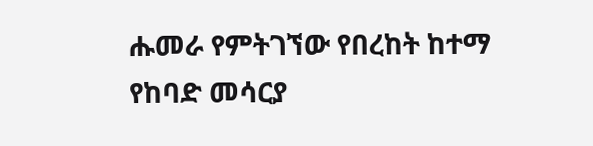ሑመራ የምትገኘው የበረከት ከተማ የከባድ መሳርያ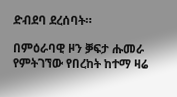ድብደባ ደረሰባት።

በምዕራባዊ ዞን ቓፍታ ሑመራ የምትገኘው የበረከት ከተማ ዛሬ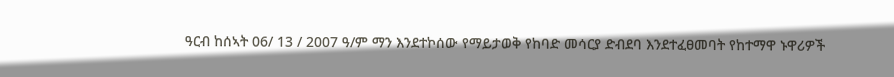ዓርብ ከሰኣት 06/ 13 / 2007 ዓ/ም ማን እንደተኮሰው የማይታወቅ የከባድ መሳርያ ድብደባ እንደተፈፀመባት የከተማዋ ኑዋሪዎች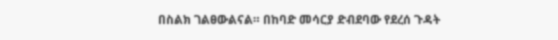በስልክ ገልፀውልናል። በከባድ መሳርያ ድብደባው የደረሰ ጉዳት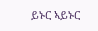ይኑር ኣይኑር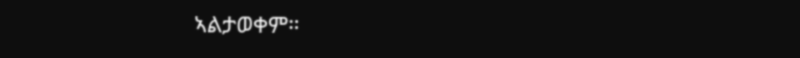ኣልታወቀም።